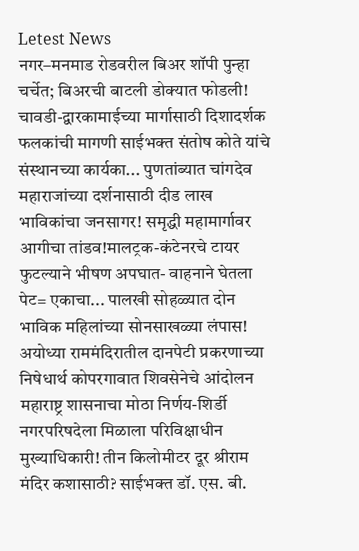Letest News
नगर–मनमाड रोडवरील बिअर शॉपी पुन्हा चर्चेत; बिअरची बाटली डोक्यात फोडली! चावडी-द्वारकामाईच्या मार्गासाठी दिशादर्शक फलकांची मागणी साईभक्त संतोष कोते यांचे संस्थानच्या कार्यका... पुणतांब्यात चांगदेव महाराजांच्या दर्शनासाठी दीड लाख भाविकांचा जनसागर! समृद्धी महामार्गावर आगीचा तांडव!मालट्रक-कंटेनरचे टायर फुटल्याने भीषण अपघात- वाहनाने घेतला पेट= एकाचा... पालखी सोहळ्यात दोन भाविक महिलांच्या सोनसाखळ्या लंपास! अयोध्या राममंदिरातील दानपेटी प्रकरणाच्या निषेधार्थ कोपरगावात शिवसेनेचे आंदोलन महाराष्ट्र शासनाचा मोठा निर्णय-शिर्डी नगरपरिषदेला मिळाला परिविक्षाधीन मुख्याधिकारी! तीन किलोमीटर दूर श्रीराम मंदिर कशासाठी? साईभक्त डॉ. एस. बी.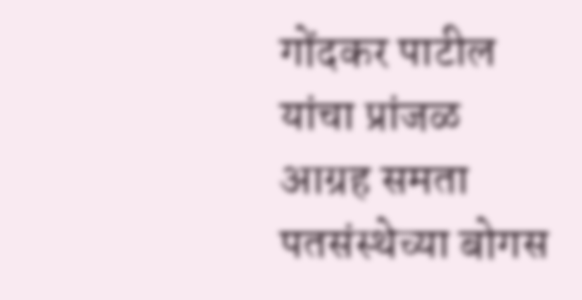गोंदकर पाटील यांचा प्रांजळ आग्रह समता पतसंस्थेच्या बोगस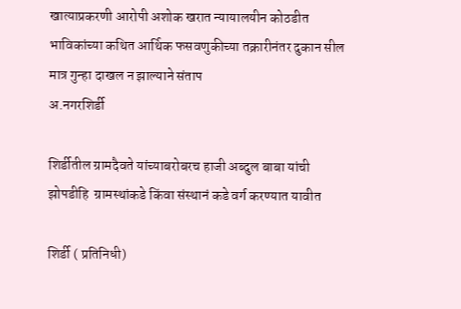खात्याप्रकरणी आरोपी अशोक खरात न्यायालयीन कोठडीत भाविकांच्या कथित आर्थिक फसवणुकीच्या तक्रारीनंतर दुकान सील मात्र गुन्हा दाखल न झाल्याने संताप
अ.नगरशिर्डी

शिर्डीतील ग्रामदैवते यांच्याबरोबरच हाजी अब्दुल बाबा यांची झोपडीहि  ग्रामस्थांकडे किंवा संस्थानं कडे वर्ग करण्यात यावीत

शिर्डी ( प्रतिनिधी)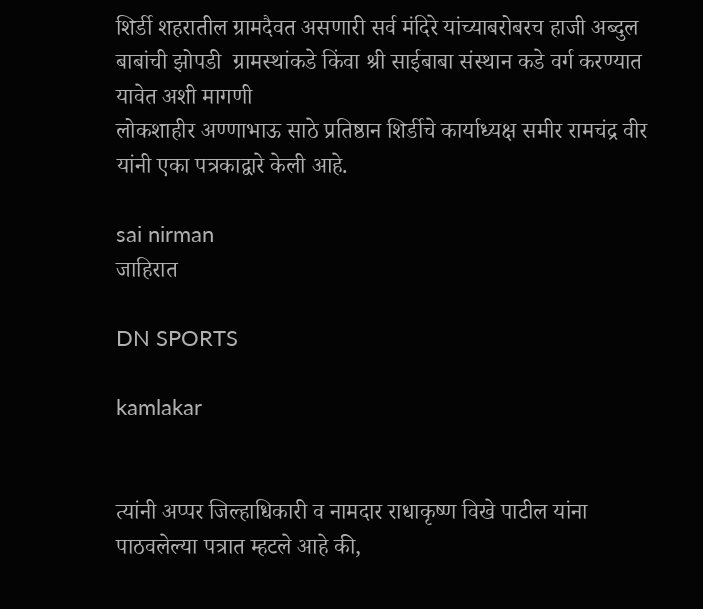शिर्डी शहरातील ग्रामदैवत असणारी सर्व मंदिरे यांच्याबरोबरच हाजी अब्दुल बाबांची झोपडी  ग्रामस्थांकडे किंवा श्री साईबाबा संस्थान कडे वर्ग करण्यात यावेत अशी मागणी
लोकशाहीर अण्णाभाऊ साठे प्रतिष्ठान शिर्डीचे कार्याध्यक्ष समीर रामचंद्र वीर यांनी एका पत्रकाद्वारे केली आहे.

sai nirman
जाहिरात

DN SPORTS

kamlakar


त्यांनी अप्पर जिल्हाधिकारी व नामदार राधाकृष्ण विखे पाटील यांना पाठवलेल्या पत्रात म्हटले आहे की,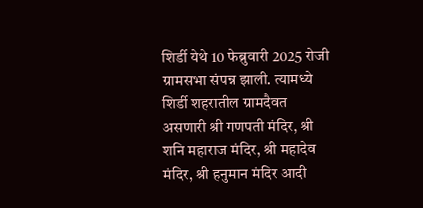शिर्डी येथे 10 फेब्रुवारी 2025 रोजी ग्रामसभा संपन्न झाली. त्यामध्ये शिर्डी शहरातील ग्रामदैवत असणारी श्री गणपती मंदिर, श्री शनि महाराज मंदिर, श्री महादेव मंदिर, श्री हनुमान मंदिर आदी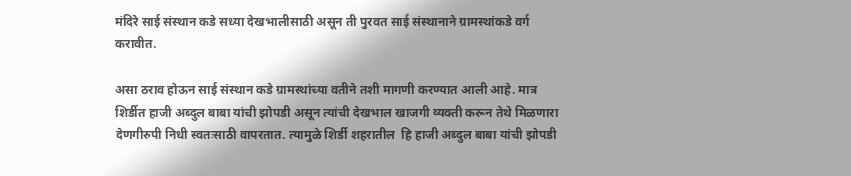मंदिरे साई संस्थान कडे सध्या देखभालीसाठी असून ती पुरवत साई संस्थानाने ग्रामस्थांकडे वर्ग करावीत.

असा ठराव होऊन साई संस्थान कडे ग्रामस्थांच्या वतीने तशी मागणी करण्यात आली आहे. मात्र शिर्डीत हाजी अब्दुल बाबा यांची झोपडी असून त्यांची देखभाल खाजगी व्यक्ती करून तेथे मिळणारा देणगीरुपी निधी स्वतःसाठी वापरतात. त्यामुळे शिर्डी शहरातील  हि हाजी अब्दुल बाबा यांची झोपडी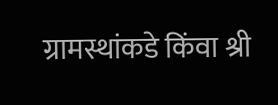ग्रामस्थांकडे किंवा श्री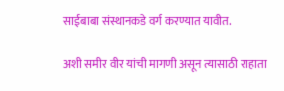साईबाबा संस्थानकडे वर्ग करण्यात यावीत.

अशी समीर वीर यांची मागणी असून त्यासाठी राहाता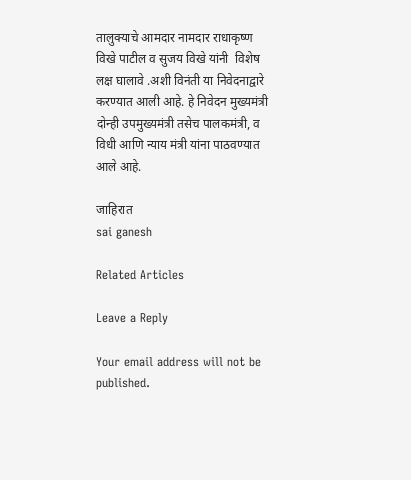तालुक्याचे आमदार नामदार राधाकृष्ण विखे पाटील व सुजय विखे यांनी  विशेष लक्ष घालावे .अशी विनंती या निवेदनाद्वारे करण्यात आली आहे. हे निवेदन मुख्यमंत्री दोन्ही उपमुख्यमंत्री तसेच पालकमंत्री, व विधी आणि न्याय मंत्री यांना पाठवण्यात आले आहे.

जाहिरात
sai ganesh

Related Articles

Leave a Reply

Your email address will not be published.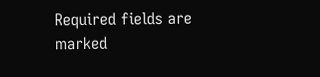Required fields are marked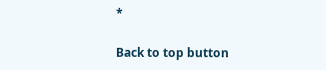*

Back to top button